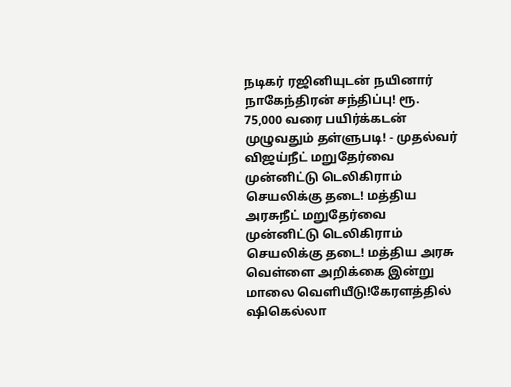நடிகர் ரஜினியுடன் நயினார் நாகேந்திரன் சந்திப்பு! ரூ. 75,000 வரை பயிர்க்கடன் முழுவதும் தள்ளுபடி! - முதல்வர் விஜய்நீட் மறுதேர்வை முன்னிட்டு டெலிகிராம் செயலிக்கு தடை! மத்திய அரசுநீட் மறுதேர்வை முன்னிட்டு டெலிகிராம் செயலிக்கு தடை! மத்திய அரசு வெள்ளை அறிக்கை இன்று மாலை வெளியீடு!கேரளத்தில் ஷிகெல்லா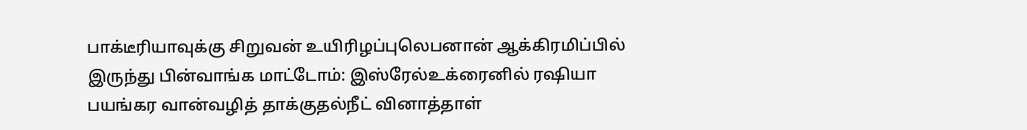பாக்டீரியாவுக்கு சிறுவன் உயிரிழப்புலெபனான் ஆக்கிரமிப்பில் இருந்து பின்வாங்க மாட்டோம்: இஸ்ரேல்உக்ரைனில் ரஷியா பயங்கர வான்வழித் தாக்குதல்நீட் வினாத்தாள்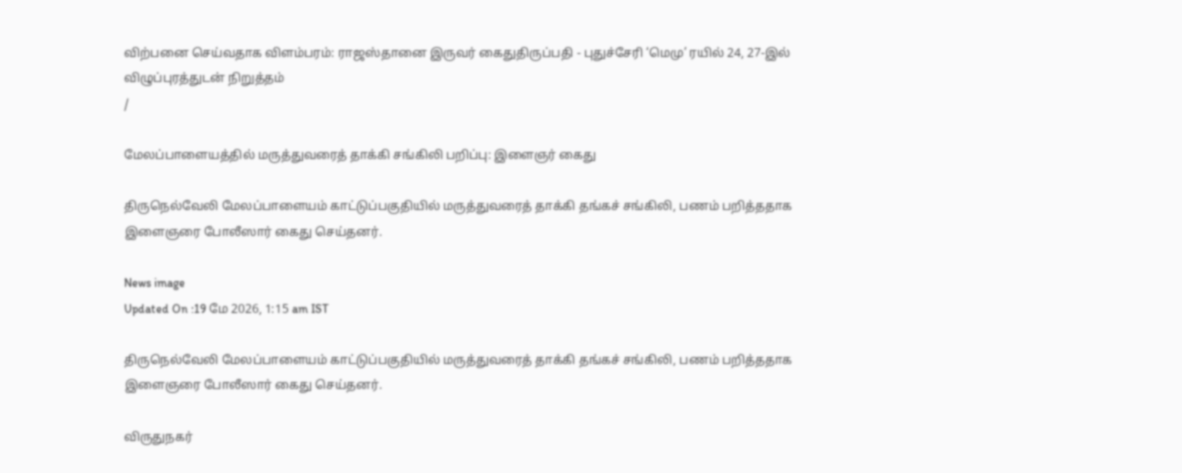விற்பனை செய்வதாக விளம்பரம்: ராஜஸ்தானை இருவர் கைதுதிருப்பதி - புதுச்சேரி ‘மெமு’ ரயில் 24, 27-இல் விழுப்புரத்துடன் நிறுத்தம்
/

மேலப்பாளையத்தில் மருத்துவரைத் தாக்கி சங்கிலி பறிப்பு: இளைஞர் கைது

திருநெல்வேலி மேலப்பாளையம் காட்டுப்பகுதியில் மருத்துவரைத் தாக்கி தங்கச் சங்கிலி, பணம் பறித்ததாக இளைஞரை போலீஸார் கைது செய்தனர்.

News image
Updated On :19 மே 2026, 1:15 am IST

திருநெல்வேலி மேலப்பாளையம் காட்டுப்பகுதியில் மருத்துவரைத் தாக்கி தங்கச் சங்கிலி, பணம் பறித்ததாக இளைஞரை போலீஸார் கைது செய்தனர்.

விருதுநகர்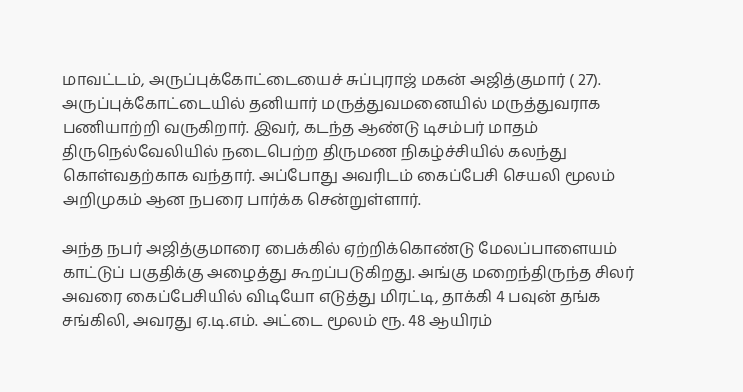மாவட்டம், அருப்புக்கோட்டையைச் சுப்புராஜ் மகன் அஜித்குமார் ( 27). அருப்புக்கோட்டையில் தனியார் மருத்துவமனையில் மருத்துவராக பணியாற்றி வருகிறார். இவர், கடந்த ஆண்டு டிசம்பர் மாதம் திருநெல்வேலியில் நடைபெற்ற திருமண நிகழ்ச்சியில் கலந்து கொள்வதற்காக வந்தார். அப்போது அவரிடம் கைப்பேசி செயலி மூலம் அறிமுகம் ஆன நபரை பார்க்க சென்றுள்ளார்.

அந்த நபர் அஜித்குமாரை பைக்கில் ஏற்றிக்கொண்டு மேலப்பாளையம் காட்டுப் பகுதிக்கு அழைத்து கூறப்படுகிறது. அங்கு மறைந்திருந்த சிலர் அவரை கைப்பேசியில் விடியோ எடுத்து மிரட்டி, தாக்கி 4 பவுன் தங்க சங்கிலி, அவரது ஏ.டி.எம். அட்டை மூலம் ரூ. 48 ஆயிரம்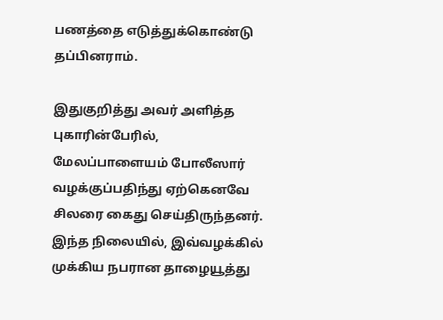பணத்தை எடுத்துக்கொண்டு தப்பினராம்.

இதுகுறித்து அவர் அளித்த புகாரின்பேரில், மேலப்பாளையம் போலீஸார் வழக்குப்பதிந்து ஏற்கெனவே சிலரை கைது செய்திருந்தனர். இந்த நிலையில், இவ்வழக்கில் முக்கிய நபரான தாழையூத்து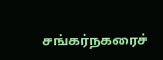சங்கர்நகரைச்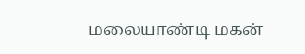மலையாண்டி மகன்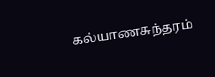கல்யாணசுந்தரம்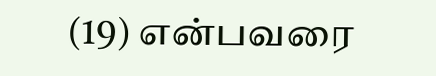(19) என்பவரை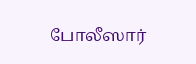போலீஸார்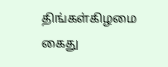திங்கள்கிழமை கைது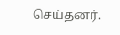செய்தனர்.